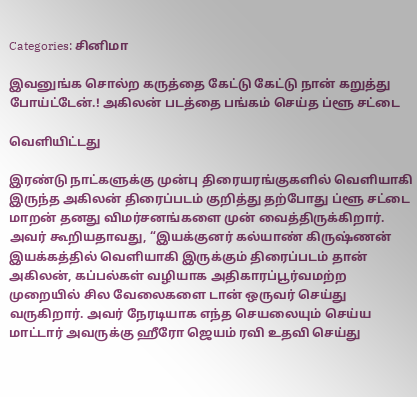Categories: சினிமா

இவனுங்க சொல்ற கருத்தை கேட்டு கேட்டு நான் கறுத்து போய்ட்டேன்.! அகிலன் படத்தை பங்கம் செய்த ப்ளூ சட்டை

வெளியிட்டது

இரண்டு நாட்களுக்கு முன்பு திரையரங்குகளில் வெளியாகி இருந்த அகிலன் திரைப்படம் குறித்து தற்போது ப்ளூ சட்டை மாறன் தனது விமர்சனங்களை முன் வைத்திருக்கிறார். அவர் கூறியதாவது, “இயக்குனர் கல்யாண் கிருஷ்ணன் இயக்கத்தில் வெளியாகி இருக்கும் திரைப்படம் தான் அகிலன், கப்பல்கள் வழியாக அதிகாரப்பூர்வமற்ற முறையில் சில வேலைகளை டான் ஒருவர் செய்து வருகிறார். அவர் நேரடியாக எந்த செயலையும் செய்ய மாட்டார் அவருக்கு ஹீரோ ஜெயம் ரவி உதவி செய்து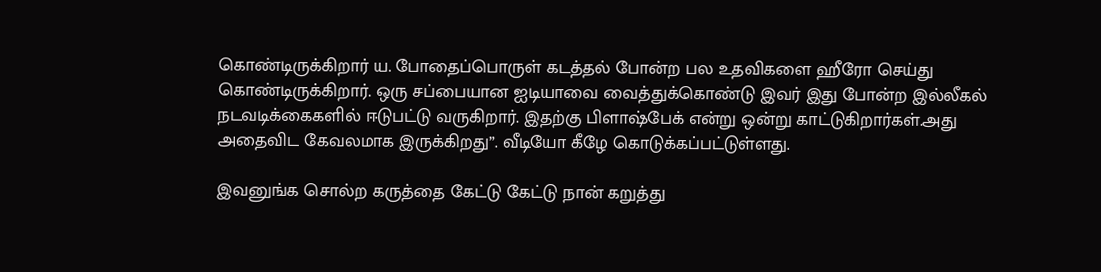கொண்டிருக்கிறார் ய. போதைப்பொருள் கடத்தல் போன்ற பல உதவிகளை ஹீரோ செய்து கொண்டிருக்கிறார். ஒரு சப்பையான ஐடியாவை வைத்துக்கொண்டு இவர் இது போன்ற இல்லீகல் நடவடிக்கைகளில் ஈடுபட்டு வருகிறார். இதற்கு பிளாஷ்பேக் என்று ஒன்று காட்டுகிறார்கள்.அது அதைவிட கேவலமாக இருக்கிறது”. வீடியோ கீழே கொடுக்கப்பட்டுள்ளது.

இவனுங்க சொல்ற கருத்தை கேட்டு கேட்டு நான் கறுத்து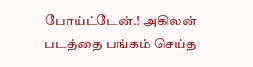போய்ட்டேன்.! அகிலன் படத்தை பங்கம் செய்த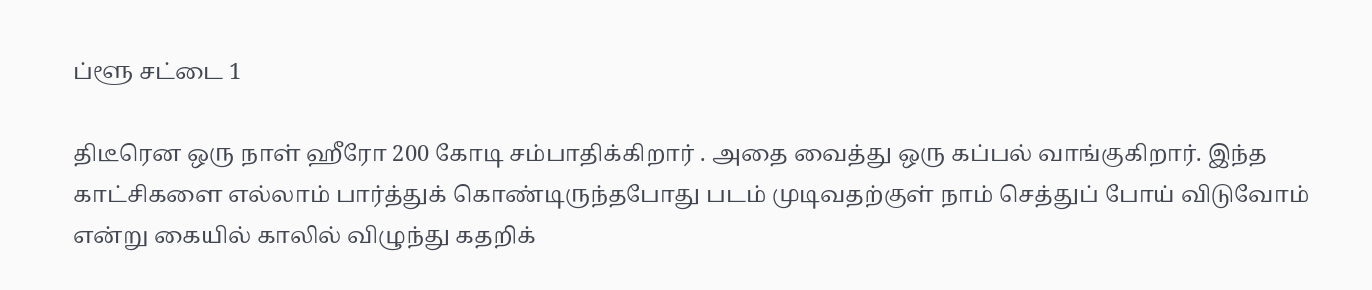ப்ளூ சட்டை 1

திடீரென ஒரு நாள் ஹீரோ 200 கோடி சம்பாதிக்கிறார் . அதை வைத்து ஒரு கப்பல் வாங்குகிறார். இந்த காட்சிகளை எல்லாம் பார்த்துக் கொண்டிருந்தபோது படம் முடிவதற்குள் நாம் செத்துப் போய் விடுவோம் என்று கையில் காலில் விழுந்து கதறிக்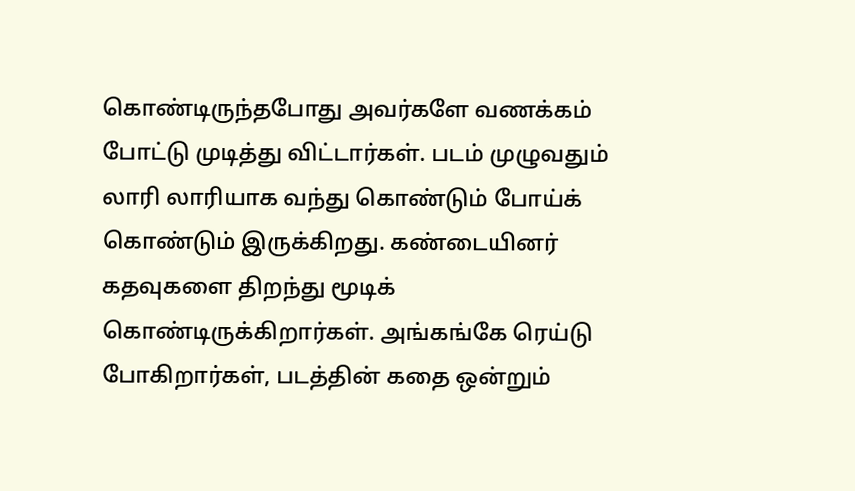கொண்டிருந்தபோது அவர்களே வணக்கம் போட்டு முடித்து விட்டார்கள். படம் முழுவதும் லாரி லாரியாக வந்து கொண்டும் போய்க் கொண்டும் இருக்கிறது. கண்டையினர் கதவுகளை திறந்து மூடிக் கொண்டிருக்கிறார்கள். அங்கங்கே ரெய்டு போகிறார்கள், படத்தின் கதை ஒன்றும்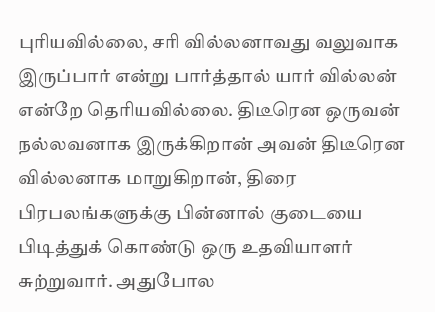புரியவில்லை, சரி வில்லனாவது வலுவாக இருப்பார் என்று பார்த்தால் யார் வில்லன் என்றே தெரியவில்லை. திடீரென ஒருவன் நல்லவனாக இருக்கிறான் அவன் திடீரென வில்லனாக மாறுகிறான், திரை பிரபலங்களுக்கு பின்னால் குடையை பிடித்துக் கொண்டு ஒரு உதவியாளர் சுற்றுவார். அதுபோல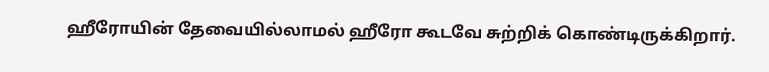ஹீரோயின் தேவையில்லாமல் ஹீரோ கூடவே சுற்றிக் கொண்டிருக்கிறார்.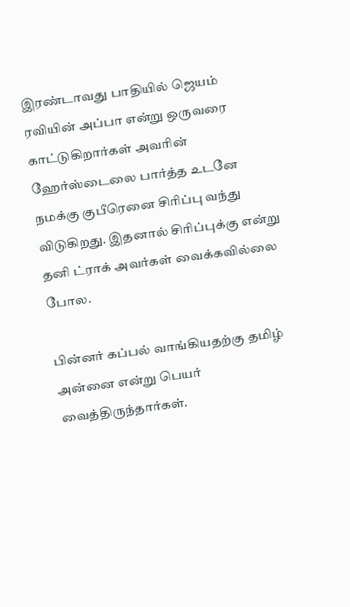இரண்டாவது பாதியில் ஜெயம் ரவியின் அப்பா என்று ஒருவரை காட்டுகிறார்கள் அவரின் ஹேர்ஸ்டைலை பார்த்த உடனே நமக்கு குபீரெனை சிரிப்பு வந்து விடுகிறது. இதனால் சிரிப்புக்கு என்று தனி ட்ராக் அவர்கள் வைக்கவில்லை போல.

பின்னர் கப்பல் வாங்கியதற்கு தமிழ் அன்னை என்று பெயர் வைத்திருந்தார்கள்.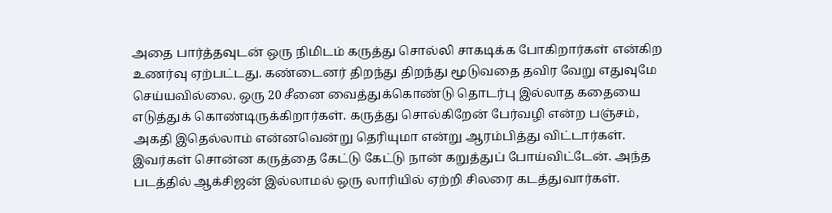அதை பார்த்தவுடன் ஒரு நிமிடம் கருத்து சொல்லி சாகடிக்க போகிறார்கள் என்கிற உணர்வு ஏற்பட்டது. கண்டைனர் திறந்து திறந்து மூடுவதை தவிர வேறு எதுவுமே செய்யவில்லை. ஒரு 20 சீனை வைத்துக்கொண்டு தொடர்பு இல்லாத கதையை எடுத்துக் கொண்டிருக்கிறார்கள். கருத்து சொல்கிறேன் பேர்வழி என்ற பஞ்சம், அகதி இதெல்லாம் என்னவென்று தெரியுமா என்று ஆரம்பித்து விட்டார்கள். இவர்கள் சொன்ன கருத்தை கேட்டு கேட்டு நான் கறுத்துப் போய்விட்டேன். அந்த படத்தில் ஆக்சிஜன் இல்லாமல் ஒரு லாரியில் ஏற்றி சிலரை கடத்துவார்கள்.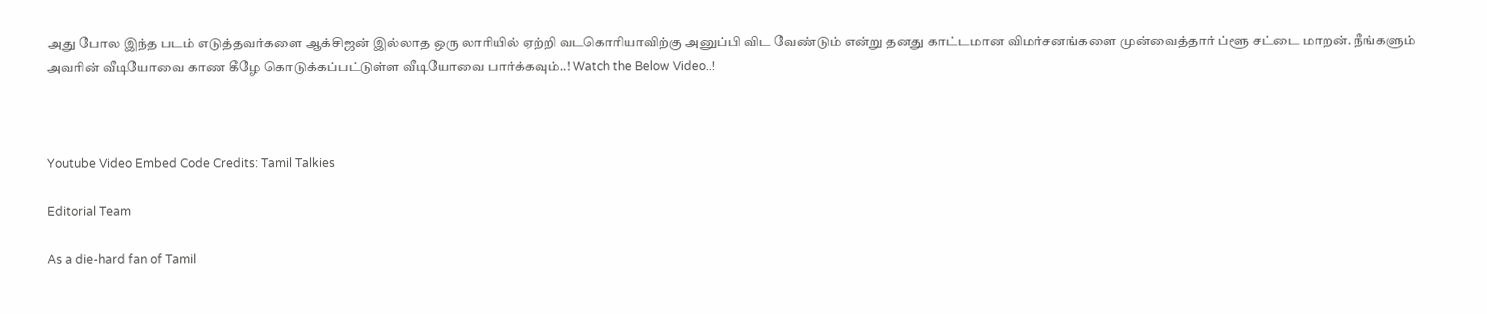அது போல இந்த படம் எடுத்தவர்களை ஆக்சிஜன் இல்லாத ஒரு லாரியில் ஏற்றி வடகொரியாவிற்கு அனுப்பி விட வேண்டும் என்று தனது காட்டமான விமர்சனங்களை முன்வைத்தார் ப்ளூ சட்டை மாறன். நீங்களும் அவரின் வீடியோவை காண கீழே கொடுக்கப்பட்டுள்ள வீடியோவை பார்க்கவும்..! Watch the Below Video..!



Youtube Video Embed Code Credits: Tamil Talkies

Editorial Team

As a die-hard fan of Tamil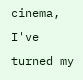cinema, I've turned my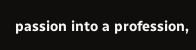passion into a profession,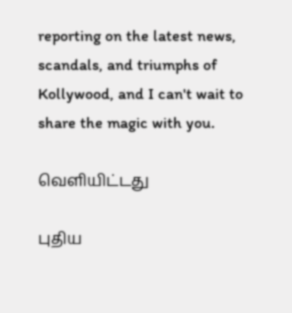reporting on the latest news, scandals, and triumphs of Kollywood, and I can't wait to share the magic with you.

வெளியிட்டது

புதிய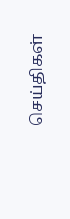செய்திகள்